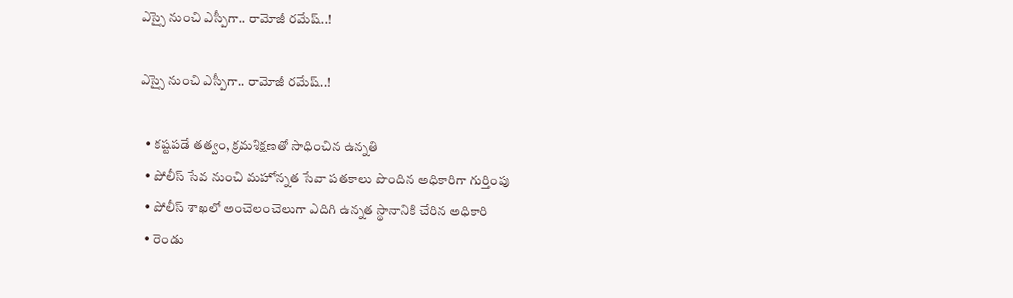ఎస్సై నుంచి ఎస్పీగా.. రామోజీ రమేష్‌..!

ఎస్సై నుంచి ఎస్పీగా.. రామోజీ రమేష్‌..!

  • కష్టపడే తత్వం, క్రమశిక్షణతో సాధించిన ఉన్నతి
  • పోలీస్‌ సేవ నుంచి మహోన్నత సేవా పతకాలు పొందిన అధికారిగా గుర్తింపు
  • పోలీస్‌ శాఖలో అంచెలంచెలుగా ఎదిగి ఉన్నత స్థానానికి చేరిన అధికారి
  • రెండు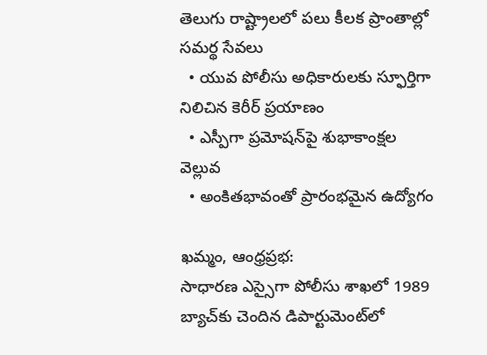తెలుగు రాష్ట్రాలలో పలు కీలక ప్రాంతాల్లో సమర్థ సేవలు
  • యువ పోలీసు అధికారులకు స్ఫూర్తిగా నిలిచిన కెరీర్‌ ప్రయాణం
  • ఎస్పీగా ప్రమోషన్‌పై శుభాకాంక్షల వెల్లువ
  • అంకితభావంతో ప్రారంభమైన ఉద్యోగం

ఖమ్మం, ఆంధ్రప్రభ:
సాధారణ ఎస్సైగా పోలీసు శాఖలో 1989 బ్యాచ్‌కు చెందిన డిపార్టుమెంట్‌లో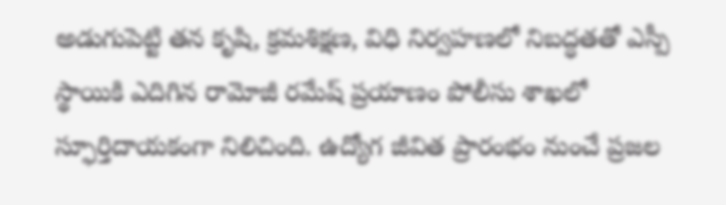అడుగుపెట్టి తన కృషి, క్రమశిక్షణ, విధి నిర్వహణలో నిబద్ధతతో ఎస్పీ స్థాయికి ఎదిగిన రామోజీ రమేష్‌ ప్రయాణం పోలీసు శాఖలో స్ఫూర్తిదాయకంగా నిలిచింది. ఉద్యోగ జీవిత ప్రారంభం నుంచే ప్రజల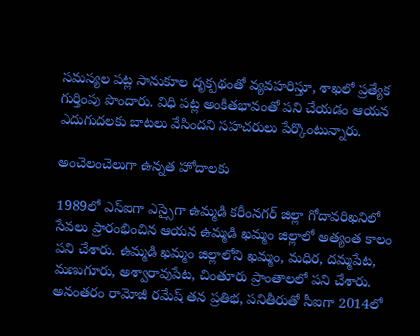సమస్యల పట్ల సానుకూల దృక్పథంతో వ్యవహరిస్తూ, శాఖలో ప్రత్యేక గుర్తింపు పొందారు. విధి పట్ల అంకితభావంతో పని చేయడం ఆయన ఎదుగుదలకు బాటలు వేసిందని సహచరులు పేర్కొంటున్నారు.

అంచెలంచెలుగా ఉన్నత హోదాలకు

1989లో ఎస్‌ఐగా ఎస్సైగా ఉమ్మడి కరీంనగర్‌ జిల్లా గోదావరిఖనిలో సేవలు ప్రారంభించిన ఆయన ఉమ్మడి ఖమ్మం జిల్లాలో అత్యంత కాలం పని చేశారు. ఉమ్మడి ఖమ్మం జిల్లాలోని ఖమ్మం, మధిర, దమ్మపేట, మణుగూరు, అశ్వారావుపేట, చింతూరు ప్రాంతాలలో పని చేశారు. అనంతరం రామోజీ రమేష్‌ తన ప్రతిభ, పనితీరుతో సీఐగా 2014లో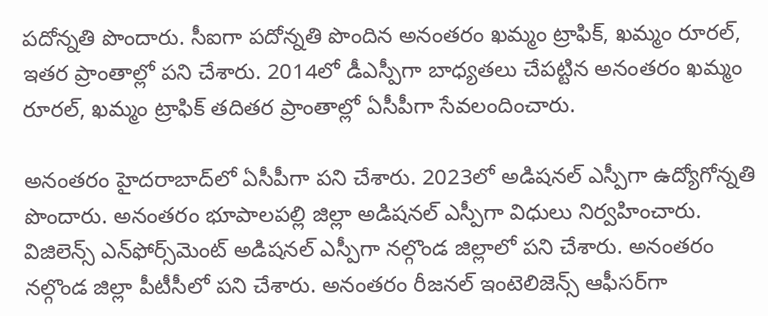పదోన్నతి పొందారు. సీఐగా పదోన్నతి పొందిన అనంతరం ఖమ్మం ట్రాఫిక్‌, ఖమ్మం రూరల్‌, ఇతర ప్రాంతాల్లో పని చేశారు. 2014లో డీఎస్పీగా బాధ్యతలు చేపట్టిన అనంతరం ఖమ్మం రూరల్‌, ఖమ్మం ట్రాఫిక్‌ తదితర ప్రాంతాల్లో ఏసీపీగా సేవలందించారు.

అనంతరం హైదరాబాద్‌లో ఏసీపీగా పని చేశారు. 2023లో అడిషనల్‌ ఎస్పీగా ఉద్యోగోన్నతి పొందారు. అనంతరం భూపాలపల్లి జిల్లా అడిషనల్‌ ఎస్పీగా విధులు నిర్వహించారు. విజిలెన్స్‌ ఎన్‌ఫోర్స్‌మెంట్‌ అడిషనల్‌ ఎస్పీగా నల్గొండ జిల్లాలో పని చేశారు. అనంతరం నల్గొండ జిల్లా పీటీసీలో పని చేశారు. అనంతరం రీజనల్‌ ఇంటెలిజెన్స్‌ ఆఫీసర్‌గా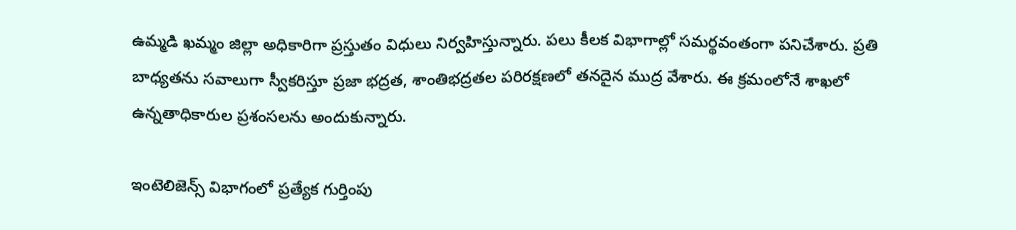ఉమ్మడి ఖమ్మం జిల్లా అధికారిగా ప్రస్తుతం విధులు నిర్వహిస్తున్నారు. పలు కీలక విభాగాల్లో సమర్థవంతంగా పనిచేశారు. ప్రతి బాధ్యతను సవాలుగా స్వీకరిస్తూ ప్రజా భద్రత, శాంతిభద్రతల పరిరక్షణలో తనదైన ముద్ర వేశారు. ఈ క్రమంలోనే శాఖలో ఉన్నతాధికారుల ప్రశంసలను అందుకున్నారు.

ఇంటెలిజెన్స్‌ విభాగంలో ప్రత్యేక గుర్తింపు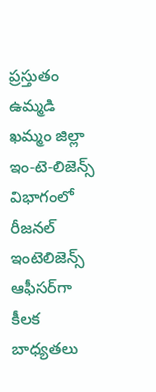ప్రస్తుతం ఉమ్మడి ఖమ్మం జిల్లా ఇం-టె-లిజెన్స్‌ విభాగంలో రీజనల్‌ ఇంటెలిజెన్స్‌ ఆఫీసర్‌గా కీలక బాధ్యతలు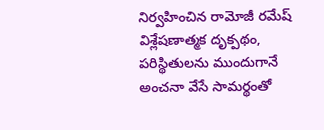నిర్వహించిన రామోజీ రమేష్‌ విశ్లేషణాత్మక దృక్పథం, పరిస్థితులను ముందుగానే అంచనా వేసే సామర్థంతో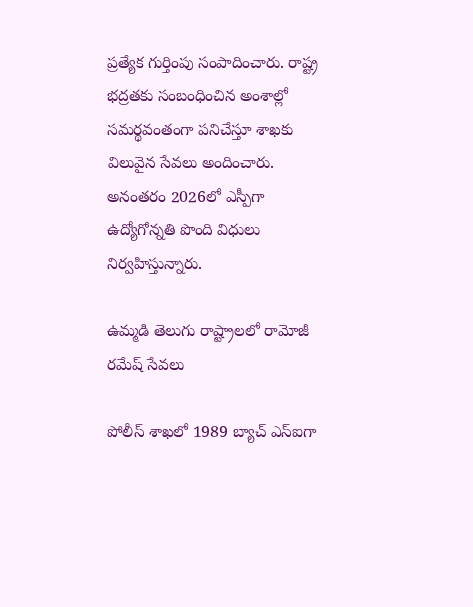ప్రత్యేక గుర్తింపు సంపాదించారు. రాష్ట్ర భద్రతకు సంబంధించిన అంశాల్లో సమర్థవంతంగా పనిచేస్తూ శాఖకు విలువైన సేవలు అందించారు. అనంతరం 2026లో ఎస్పీగా ఉద్యోగోన్నతి పొంది విధులు నిర్వహిస్తున్నారు.

ఉమ్మడి తెలుగు రాష్ట్రాలలో రామోజీ రమేష్‌ సేవలు

పోలీస్‌ శాఖలో 1989 బ్యాచ్‌ ఎస్‌ఐగా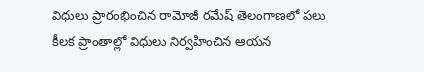విధులు ప్రారంభించిన రామోజీ రమేష్‌ తెలంగాణలో పలు కీలక ప్రాంతాల్లో విధులు నిర్వహించిన ఆయన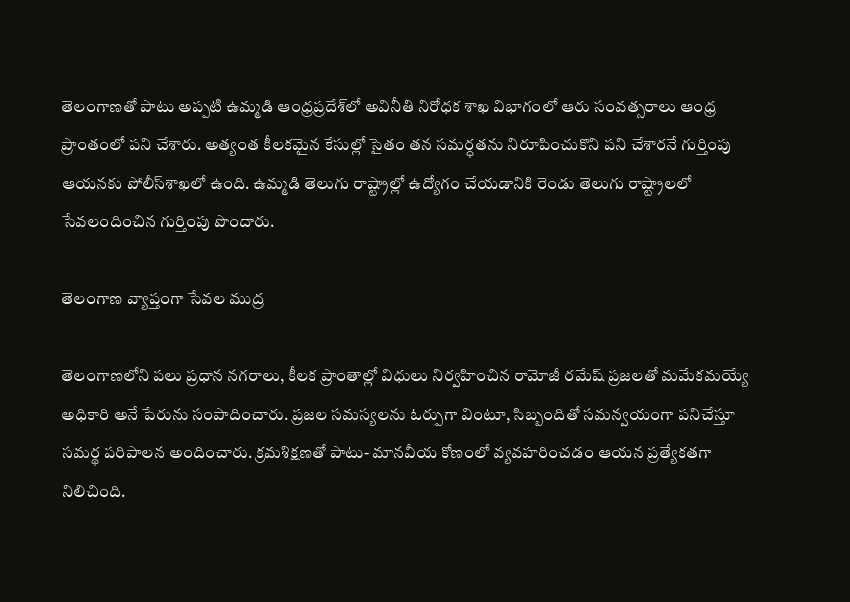తెలంగాణతో పాటు అప్పటి ఉమ్మడి ఆంధ్రప్రదేశ్‌లో అవినీతి నిరోధక శాఖ విభాగంలో ఆరు సంవత్సరాలు ఆంధ్ర ప్రాంతంలో పని చేశారు. అత్యంత కీలకమైన కేసుల్లో సైతం తన సమర్ధతను నిరూపించుకొని పని చేశారనే గుర్తింపు ఆయనకు పోలీస్‌శాఖలో ఉంది. ఉమ్మడి తెలుగు రాష్ట్రాల్లో ఉద్యోగం చేయడానికి రెండు తెలుగు రాష్ట్రాలలో సేవలందించిన గుర్తింపు పొందారు.

తెలంగాణ వ్యాప్తంగా సేవల ముద్ర

తెలంగాణలోని పలు ప్రధాన నగరాలు, కీలక ప్రాంతాల్లో విధులు నిర్వహించిన రామోజీ రమేష్‌ ప్రజలతో మమేకమయ్యే అధికారి అనే పేరును సంపాదించారు. ప్రజల సమస్యలను ఓర్పుగా వింటూ, సిబ్బందితో సమన్వయంగా పనిచేస్తూ సమర్థ పరిపాలన అందించారు. క్రమశిక్షణతో పాటు- మానవీయ కోణంలో వ్యవహరించడం ఆయన ప్రత్యేకతగా నిలిచింది.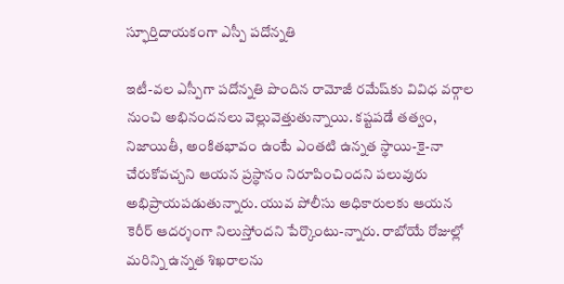స్ఫూర్తిదాయకంగా ఎస్పీ పదోన్నతి

ఇటీ-వల ఎస్పీగా పదోన్నతి పొందిన రామోజీ రమేష్‌కు వివిధ వర్గాల నుంచి అభినందనలు వెల్లువెత్తుతున్నాయి. కష్టపడే తత్వం, నిజాయితీ, అంకితభావం ఉంటే ఎంతటి ఉన్నత స్థాయి-కై-నా చేరుకోవచ్చని ఆయన ప్రస్థానం నిరూపించిందని పలువురు అభిప్రాయపడుతున్నారు. యువ పోలీసు అధికారులకు ఆయన కెరీర్‌ ఆదర్శంగా నిలుస్తోందని పేర్కొంటు-న్నారు. రాబోయే రోజుల్లో మరిన్ని ఉన్నత శిఖరాలను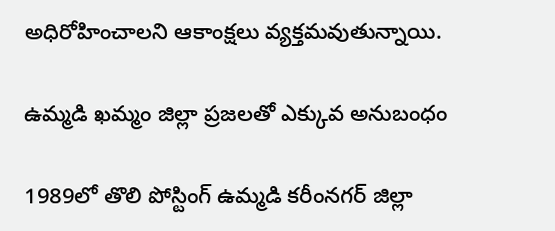అధిరోహించాలని ఆకాంక్షలు వ్యక్తమవుతున్నాయి.

ఉమ్మడి ఖమ్మం జిల్లా ప్రజలతో ఎక్కువ అనుబంధం

1989లో తొలి పోస్టింగ్‌ ఉమ్మడి కరీంనగర్‌ జిల్లా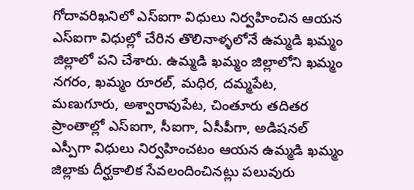గోదావరిఖనిలో ఎస్‌ఐగా విధులు నిర్వహించిన ఆయన ఎస్‌ఐగా విధుల్లో చేరిన తొలినాళ్ళలోనే ఉమ్మడి ఖమ్మం జిల్లాలో పని చేశారు. ఉమ్మడి ఖమ్మం జిల్లాలోని ఖమ్మం నగరం, ఖమ్మం రూరల్‌, మధిర, దమ్మపేట, మణుగూరు, అశ్వారావుపేట, చింతూరు తదితర ప్రాంతాల్లో ఎస్‌ఐగా, సీఐగా, ఏసీపీగా, అడిషనల్‌ ఎస్పీగా విధులు నిర్వహించటం ఆయన ఉమ్మడి ఖమ్మం జిల్లాకు దీర్ఘకాలిక సేవలందించినట్లు పలువురు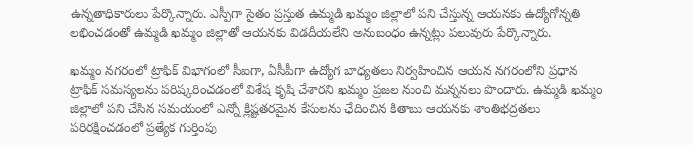ఉన్నతాధికారులు పేర్కొన్నారు. ఎస్పీగా సైతం ప్రస్తుత ఉమ్మడి ఖమ్మం జిల్లాలో పని చేస్తున్న ఆయనకు ఉద్యోగోన్నతి లభించడంతో ఉమ్మడి ఖమ్మం జిల్లాతో ఆయనకు విడదీయలేని అనుబంధం ఉన్నట్లు పలువురు పేర్కొన్నారు.

ఖమ్మం నగరంలో ట్రాఫిక్‌ విభాగంలో సీఐగా, ఏసీపీగా ఉద్యోగ బాధ్యతలు నిర్వహించిన ఆయన నగరంలోని ప్రధాన ట్రాఫిక్‌ సమస్యలను పరిష్కరించడంలో విశేష కృషి చేశారని ఖమ్మం ప్రజల నుంచి మన్ననలు పొందారు. ఉమ్మడి ఖమ్మం జిల్లాలో పని చేసిన సమయంలో ఎన్నో క్లిష్టతరమైన కేసులను ఛేదించిన కితాబు ఆయనకు శాంతిభద్రతలు పరిరక్షించడంలో ప్రత్యేక గుర్తింపు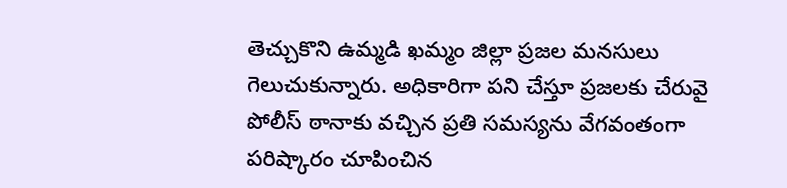తెచ్చుకొని ఉమ్మడి ఖమ్మం జిల్లా ప్రజల మనసులు గెలుచుకున్నారు. అధికారిగా పని చేస్తూ ప్రజలకు చేరువై పోలీస్‌ ఠానాకు వచ్చిన ప్రతి సమస్యను వేగవంతంగా పరిష్కారం చూపించిన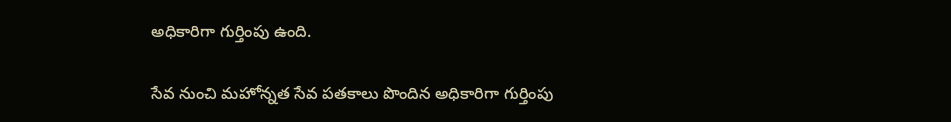అధికారిగా గుర్తింపు ఉంది.

సేవ నుంచి మహోన్నత సేవ పతకాలు పొందిన అధికారిగా గుర్తింపు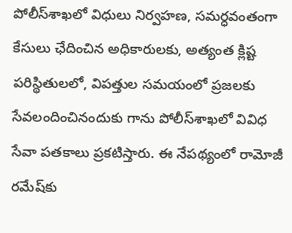పోలీస్‌శాఖలో విధులు నిర్వహణ, సమర్ధవంతంగా కేసులు ఛేదించిన అధికారులకు, అత్యంత క్లిష్ట పరిస్థితులలో, విపత్తుల సమయంలో ప్రజలకు సేవలందించినందుకు గాను పోలీస్‌శాఖలో వివిధ సేవా పతకాలు ప్రకటిస్తారు. ఈ నేపథ్యంలో రామోజీ రమేష్‌కు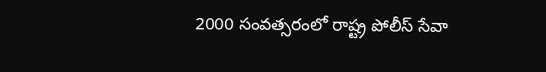2000 సంవత్సరంలో రాష్ట్ర పోలీస్‌ సేవా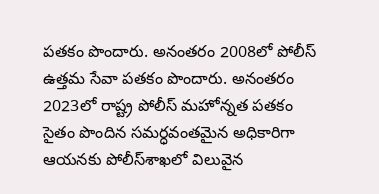పతకం పొందారు. అనంతరం 2008లో పోలీస్‌ ఉత్తమ సేవా పతకం పొందారు. అనంతరం 2023లో రాష్ట్ర పోలీస్‌ మహోన్నత పతకం సైతం పొందిన సమర్ధవంతమైన అధికారిగా ఆయనకు పోలీస్‌శాఖలో విలువైన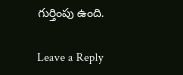గుర్తింపు ఉంది.

Leave a Reply